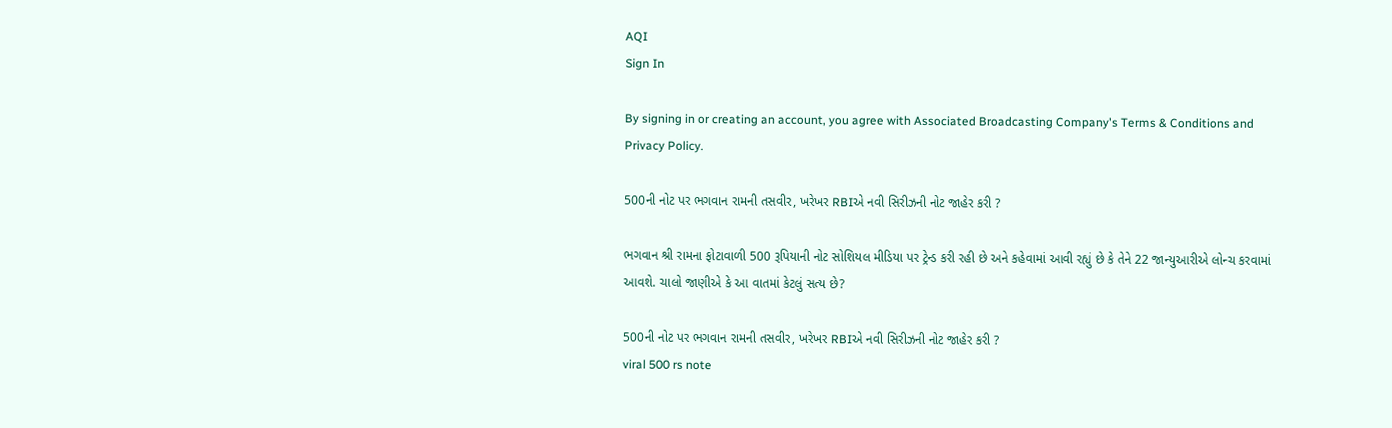AQI
Sign In

By signing in or creating an account, you agree with Associated Broadcasting Company's Terms & Conditions and Privacy Policy.

500ની નોટ પર ભગવાન રામની તસવીર, ખરેખર RBIએ નવી સિરીઝની નોટ જાહેર કરી ?

ભગવાન શ્રી રામના ફોટાવાળી 500 રૂપિયાની નોટ સોશિયલ મીડિયા પર ટ્રેન્ડ કરી રહી છે અને કહેવામાં આવી રહ્યું છે કે તેને 22 જાન્યુઆરીએ લોન્ચ કરવામાં આવશે. ચાલો જાણીએ કે આ વાતમાં કેટલું સત્ય છે?

500ની નોટ પર ભગવાન રામની તસવીર, ખરેખર RBIએ નવી સિરીઝની નોટ જાહેર કરી ?
viral 500 rs note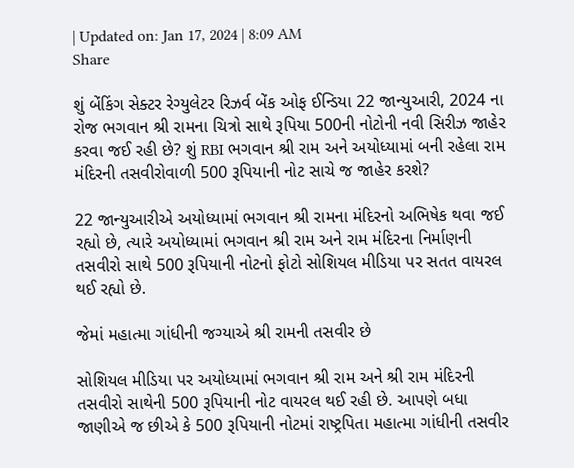| Updated on: Jan 17, 2024 | 8:09 AM
Share

શું બેંકિંગ સેક્ટર રેગ્યુલેટર રિઝર્વ બેંક ઓફ ઈન્ડિયા 22 જાન્યુઆરી, 2024 ના રોજ ભગવાન શ્રી રામના ચિત્રો સાથે રૂપિયા 500ની નોટોની નવી સિરીઝ જાહેર કરવા જઈ રહી છે? શું RBI ભગવાન શ્રી રામ અને અયોધ્યામાં બની રહેલા રામ મંદિરની તસવીરોવાળી 500 રૂપિયાની નોટ સાચે જ જાહેર કરશે?

22 જાન્યુઆરીએ અયોધ્યામાં ભગવાન શ્રી રામના મંદિરનો અભિષેક થવા જઈ રહ્યો છે, ત્યારે અયોધ્યામાં ભગવાન શ્રી રામ અને રામ મંદિરના નિર્માણની તસવીરો સાથે 500 રૂપિયાની નોટનો ફોટો સોશિયલ મીડિયા પર સતત વાયરલ થઈ રહ્યો છે.

જેમાં મહાત્મા ગાંધીની જગ્યાએ શ્રી રામની તસવીર છે

સોશિયલ મીડિયા પર અયોધ્યામાં ભગવાન શ્રી રામ અને શ્રી રામ મંદિરની તસવીરો સાથેની 500 રૂપિયાની નોટ વાયરલ થઈ રહી છે. આપણે બધા જાણીએ જ છીએ કે 500 રૂપિયાની નોટમાં રાષ્ટ્રપિતા મહાત્મા ગાંધીની તસવીર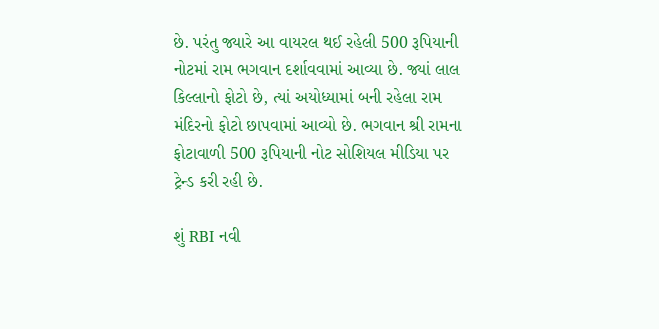છે. પરંતુ જ્યારે આ વાયરલ થઈ રહેલી 500 રૂપિયાની નોટમાં રામ ભગવાન દર્શાવવામાં આવ્યા છે. જ્યાં લાલ કિલ્લાનો ફોટો છે, ત્યાં અયોધ્યામાં બની રહેલા રામ મંદિરનો ફોટો છાપવામાં આવ્યો છે. ભગવાન શ્રી રામના ફોટાવાળી 500 રૂપિયાની નોટ સોશિયલ મીડિયા પર ટ્રેન્ડ કરી રહી છે.

શું RBI નવી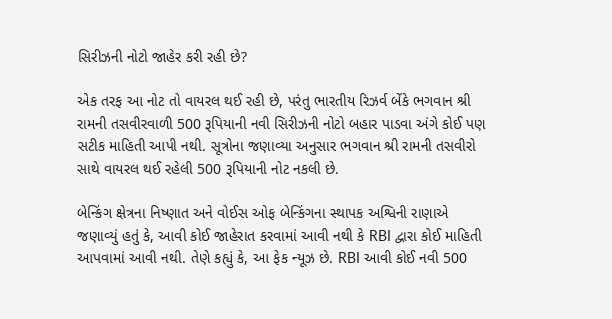સિરીઝની નોટો જાહેર કરી રહી છે?

એક તરફ આ નોટ તો વાયરલ થઈ રહી છે, પરંતુ ભારતીય રિઝર્વ બેંકે ભગવાન શ્રી રામની તસવીરવાળી 500 રૂપિયાની નવી સિરીઝની નોટો બહાર પાડવા અંગે કોઈ પણ સટીક માહિતી આપી નથી. સૂત્રોના જણાવ્યા અનુસાર ભગવાન શ્રી રામની તસવીરો સાથે વાયરલ થઈ રહેલી 500 રૂપિયાની નોટ નકલી છે.

બેન્કિંગ ક્ષેત્રના નિષ્ણાત અને વોઈસ ઓફ બેન્કિંગના સ્થાપક અશ્વિની રાણાએ જણાવ્યું હતું કે, આવી કોઈ જાહેરાત કરવામાં આવી નથી કે RBI દ્વારા કોઈ માહિતી આપવામાં આવી નથી. તેણે કહ્યું કે, આ ફેક ન્યૂઝ છે. RBI આવી કોઈ નવી 500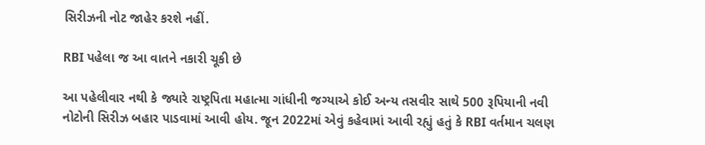સિરીઝની નોટ જાહેર કરશે નહીં.

RBI પહેલા જ આ વાતને નકારી ચૂકી છે

આ પહેલીવાર નથી કે જ્યારે રાષ્ટ્રપિતા મહાત્મા ગાંધીની જગ્યાએ કોઈ અન્ય તસવીર સાથે 500 રૂપિયાની નવી નોટોની સિરીઝ બહાર પાડવામાં આવી હોય. જૂન 2022માં એવું કહેવામાં આવી રહ્યું હતું કે RBI વર્તમાન ચલણ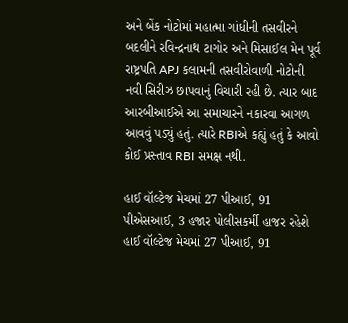અને બેંક નોટોમાં મહાત્મા ગાંધીની તસવીરને બદલીને રવિન્દ્રનાથ ટાગોર અને મિસાઈલ મેન પૂર્વ રાષ્ટ્રપતિ APJ કલામની તસવીરોવાળી નોટોની નવી સિરીઝ છાપવાનું વિચારી રહી છે. ત્યાર બાદ આરબીઆઈએ આ સમાચારને નકારવા આગળ આવવું પડ્યું હતું. ત્યારે RBIએ કહ્યું હતું કે આવો કોઈ પ્રસ્તાવ RBI સમક્ષ નથી.

હાઈ વૉલ્ટેજ મેચમાં 27 પીઆઈ, 91 પીએસઆઈ, 3 હજાર પોલીસકર્મી હાજર રહેશે
હાઈ વૉલ્ટેજ મેચમાં 27 પીઆઈ, 91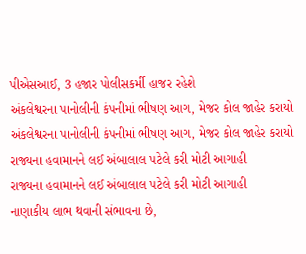પીએસઆઈ, 3 હજાર પોલીસકર્મી હાજર રહેશે
અંકલેશ્વરના પાનોલીની કંપનીમાં ભીષણ આગ, મેજર કોલ જાહેર કરાયો
અંકલેશ્વરના પાનોલીની કંપનીમાં ભીષણ આગ, મેજર કોલ જાહેર કરાયો
રાજ્યના હવામાનને લઈ અંબાલાલ પટેલે કરી મોટી આગાહી
રાજ્યના હવામાનને લઈ અંબાલાલ પટેલે કરી મોટી આગાહી
નાણાકીય લાભ થવાની સંભાવના છે,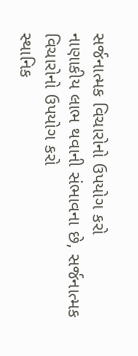સર્જનાત્મક વિચારોનો ઉપયોગ કરો
નાણાકીય લાભ થવાની સંભાવના છે, સર્જનાત્મક વિચારોનો ઉપયોગ કરો
સ્થાનિક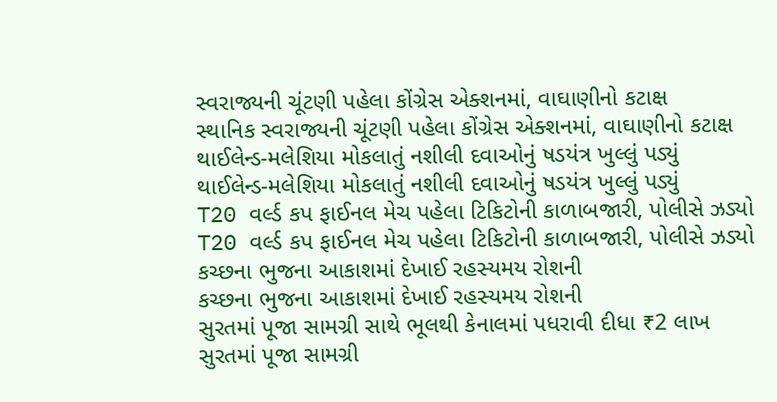સ્વરાજ્યની ચૂંટણી પહેલા કોંગ્રેસ એક્શનમાં, વાઘાણીનો કટાક્ષ
સ્થાનિક સ્વરાજ્યની ચૂંટણી પહેલા કોંગ્રેસ એક્શનમાં, વાઘાણીનો કટાક્ષ
થાઈલેન્ડ-મલેશિયા મોકલાતું નશીલી દવાઓનું ષડયંત્ર ખુલ્લું પડ્યું
થાઈલેન્ડ-મલેશિયા મોકલાતું નશીલી દવાઓનું ષડયંત્ર ખુલ્લું પડ્યું
T20 વર્લ્ડ કપ ફાઈનલ મેચ પહેલા ટિકિટોની કાળાબજારી, પોલીસે ઝડ્યો
T20 વર્લ્ડ કપ ફાઈનલ મેચ પહેલા ટિકિટોની કાળાબજારી, પોલીસે ઝડ્યો
કચ્છના ભુજના આકાશમાં દેખાઈ રહસ્યમય રોશની
કચ્છના ભુજના આકાશમાં દેખાઈ રહસ્યમય રોશની
સુરતમાં પૂજા સામગ્રી સાથે ભૂલથી કેનાલમાં પધરાવી દીધા ₹2 લાખ
સુરતમાં પૂજા સામગ્રી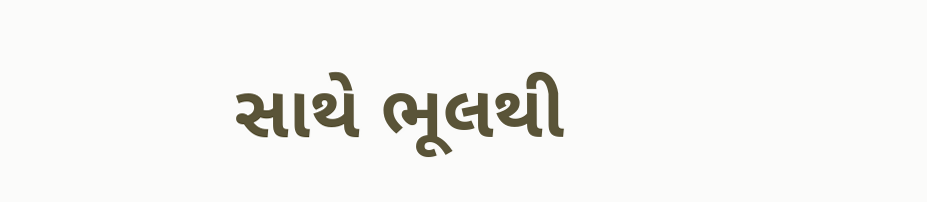સાથે ભૂલથી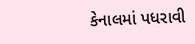કેનાલમાં પધરાવી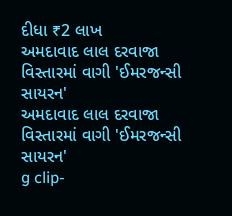દીધા ₹2 લાખ
અમદાવાદ લાલ દરવાજા વિસ્તારમાં વાગી 'ઈમરજન્સી સાયરન'
અમદાવાદ લાલ દરવાજા વિસ્તારમાં વાગી 'ઈમરજન્સી સાયરન'
g clip-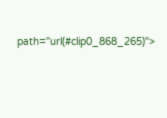path="url(#clip0_868_265)">